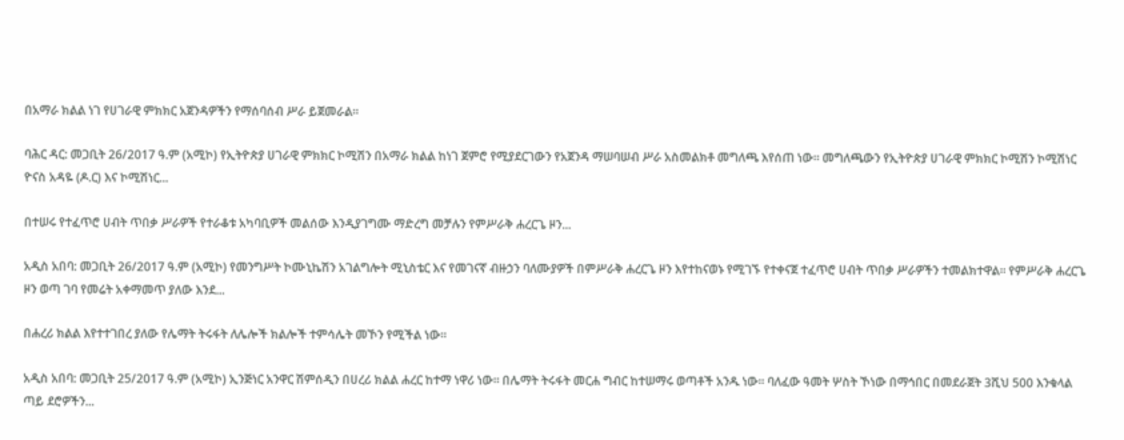በአማራ ክልል ነገ የሀገራዊ ምክክር አጀንዳዎችን የማሰባሰብ ሥራ ይጀመራል።

ባሕር ዳር: መጋቢት 26/2017 ዓ.ም (አሚኮ) የኢትዮጵያ ሀገራዊ ምክክር ኮሚሽን በአማራ ክልል ከነገ ጀምሮ የሚያደርገውን የአጀንዳ ማሠባሠብ ሥራ አስመልክቶ መግለጫ እየሰጠ ነው። መግለጫውን የኢትዮጵያ ሀገራዊ ምክክር ኮሚሽን ኮሚሽነር ዮናስ አዳዬ (ዶ.ር) እና ኮሚሽነር...

በተሠሩ የተፈጥሮ ሀብት ጥበቃ ሥራዎች የተራቆቱ አካባቢዎች መልሰው እንዲያገግሙ ማድረግ መቻሉን የምሥራቅ ሐረርጌ ዞን...

አዲስ አበባ: መጋቢት 26/2017 ዓ.ም (አሚኮ) የመንግሥት ኮሙኒኬሽን አገልግሎት ሚኒስቴር እና የመገናኛ ብዙኃን ባለሙያዎች በምሥራቅ ሐረርጌ ዞን እየተከናወኑ የሚገኙ የተቀናጀ ተፈጥሮ ሀብት ጥበቃ ሥራዎችን ተመልክተዋል። የምሥራቅ ሐረርጌ ዞን ወጣ ገባ የመሬት አቀማመጥ ያለው እንደ...

በሐረሪ ክልል እየተተገበረ ያለው የሌማት ትሩፋት ለሌሎች ክልሎች ተምሳሌት መኾን የሚችል ነው።

አዲስ አበባ: መጋቢት 25/2017 ዓ.ም (አሚኮ) ኢንጅነር አንዋር ሽምሰዲን በሀረሪ ክልል ሐረር ከተማ ነዋሪ ነው። በሌማት ትሩፋት መርሐ ግብር ከተሠማሩ ወጣቶች አንዱ ነው። ባለፈው ዓመት ሦስት ኾነው በማኅበር በመደራጀት 3ሺህ 500 እንቁላል ጣይ ደሮዎችን...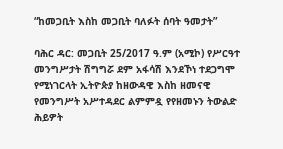“ከመጋቢት እስከ መጋቢት ባለፉት ሰባት ዓመታት”

ባሕር ዳር: መጋቢት 25/2017 ዓ.ም (አሚኮ) የሥርዓተ መንግሥታት ሽግግሯ ደም አፋሳሽ እንደኾነ ተደጋግሞ የሚነገርላት ኢትዮጵያ ከዘውዳዊ እስከ ዘመናዊ የመንግሥት አሥተዳደር ልምምዷ የየዘመኑን ትውልድ ሕይዎት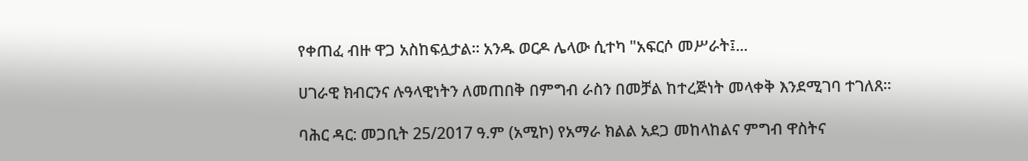የቀጠፈ ብዙ ዋጋ አስከፍሏታል፡፡ አንዱ ወርዶ ሌላው ሲተካ "አፍርሶ መሥራት፤...

ሀገራዊ ክብርንና ሉዓላዊነትን ለመጠበቅ በምግብ ራስን በመቻል ከተረጅነት መላቀቅ እንደሚገባ ተገለጸ።

ባሕር ዳር: መጋቢት 25/2017 ዓ.ም (አሚኮ) የአማራ ክልል አደጋ መከላከልና ምግብ ዋስትና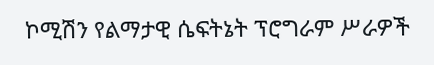ኮሚሽን የልማታዊ ሴፍትኔት ፕሮግራም ሥራዎች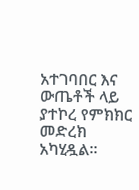አተገባበር እና ውጤቶች ላይ ያተኮረ የምክክር መድረክ አካሂዷል።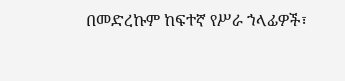በመድረኩም ከፍተኛ የሥራ ኀላፊዎች፣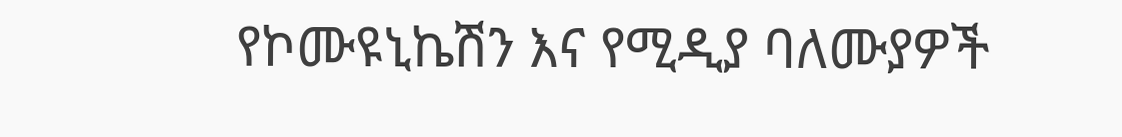የኮሙዩኒኬሽን እና የሚዲያ ባለሙያዎች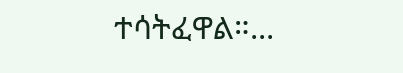ተሳትፈዋል።...